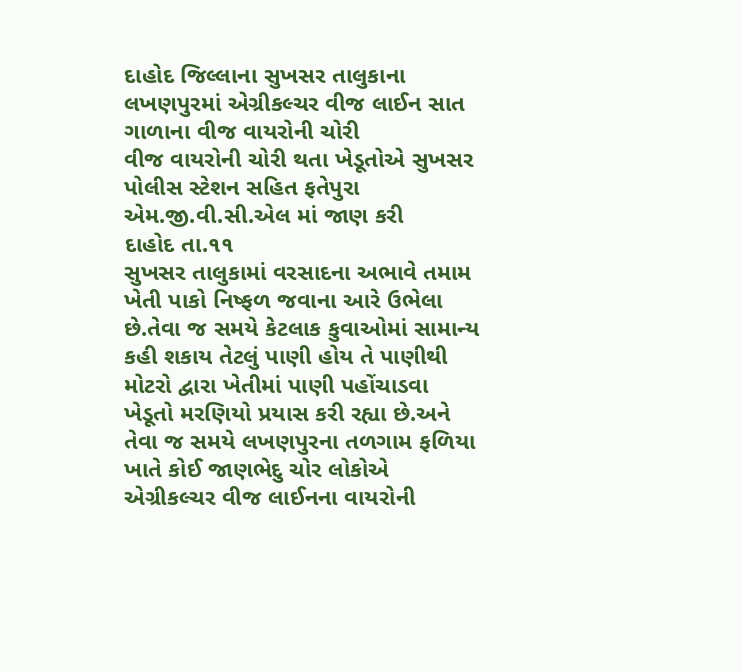દાહોદ જિલ્લાના સુખસર તાલુકાના લખણપુરમાં એગ્રીકલ્ચર વીજ લાઈન સાત ગાળાના વીજ વાયરોની ચોરી
વીજ વાયરોની ચોરી થતા ખેડૂતોએ સુખસર પોલીસ સ્ટેશન સહિત ફતેપુરા એમ.જી.વી.સી.એલ માં જાણ કરી
દાહોદ તા.૧૧
સુખસર તાલુકામાં વરસાદના અભાવે તમામ ખેતી પાકો નિષ્ફળ જવાના આરે ઉભેલા છે.તેવા જ સમયે કેટલાક કુવાઓમાં સામાન્ય કહી શકાય તેટલું પાણી હોય તે પાણીથી મોટરો દ્વારા ખેતીમાં પાણી પહોંચાડવા ખેડૂતો મરણિયો પ્રયાસ કરી રહ્યા છે.અને તેવા જ સમયે લખણપુરના તળગામ ફળિયા ખાતે કોઈ જાણભેદુ ચોર લોકોએ એગ્રીકલ્ચર વીજ લાઈનના વાયરોની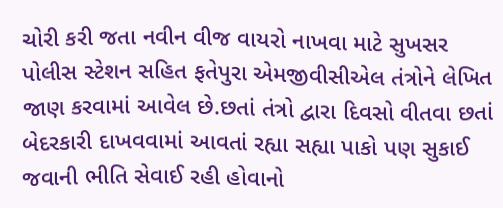ચોરી કરી જતા નવીન વીજ વાયરો નાખવા માટે સુખસર પોલીસ સ્ટેશન સહિત ફતેપુરા એમજીવીસીએલ તંત્રોને લેખિત જાણ કરવામાં આવેલ છે.છતાં તંત્રો દ્વારા દિવસો વીતવા છતાં બેદરકારી દાખવવામાં આવતાં રહ્યા સહ્યા પાકો પણ સુકાઈ જવાની ભીતિ સેવાઈ રહી હોવાનો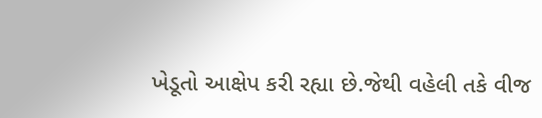ખેડૂતો આક્ષેપ કરી રહ્યા છે.જેથી વહેલી તકે વીજ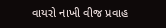વાયરો નાખી વીજ પ્રવાહ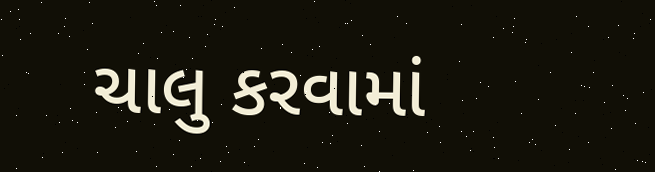ચાલુ કરવામાં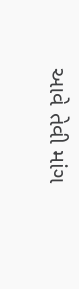આવે તેવી માંગ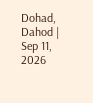Dohad, Dahod | Sep 11, 2026